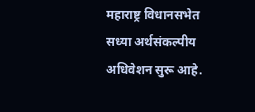महाराष्ट्र विधानसभेत सध्या अर्थसंकल्पीय अधिवेशन सुरू आहे.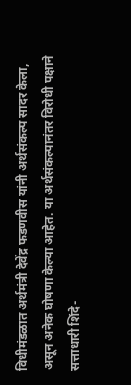विधीमंडळात अर्थमंत्री देवेंद्र फडणवीस यांनी अर्थसंकल्प सादर केला, असून अनेक घोषणा केल्या आहेत. या अर्थसंकल्पानंतर विरोधी पक्षाने सत्ताधारी शिंदे-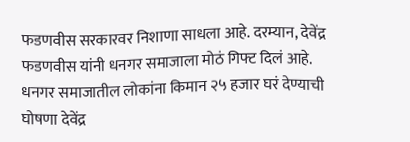फडणवीस सरकारवर निशाणा साधला आहे. दरम्यान, देवेंद्र फडणवीस यांनी धनगर समाजाला मोठं गिफ्ट दिलं आहे. धनगर समाजातील लोकांना किमान २५ हजार घरं देण्याची घोषणा देवेंद्र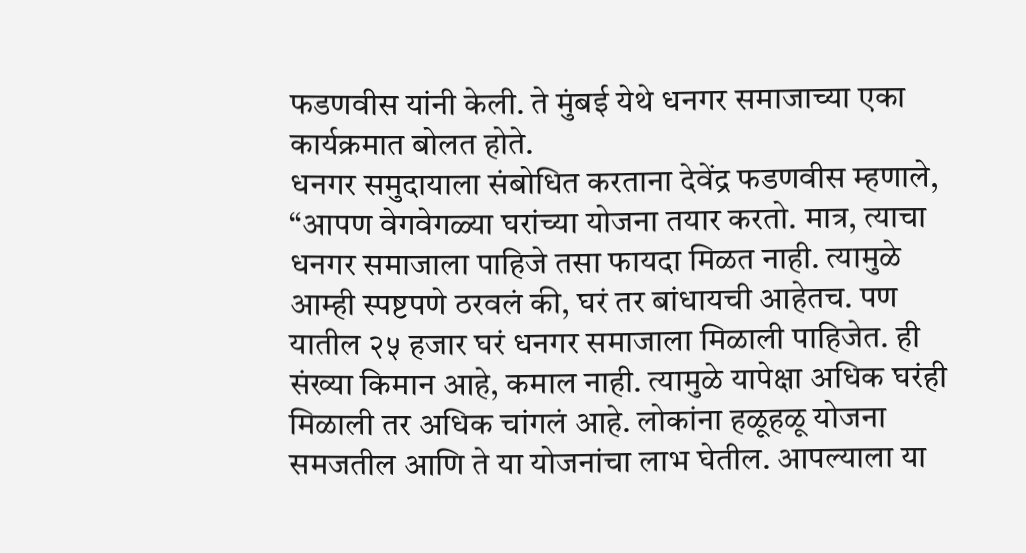फडणवीस यांनी केली. ते मुंबई येथे धनगर समाजाच्या एका कार्यक्रमात बोलत होते.
धनगर समुदायाला संबोधित करताना देवेंद्र फडणवीस म्हणाले, “आपण वेगवेगळ्या घरांच्या योजना तयार करतो. मात्र, त्याचा धनगर समाजाला पाहिजे तसा फायदा मिळत नाही. त्यामुळे आम्ही स्पष्टपणे ठरवलं की, घरं तर बांधायची आहेतच. पण यातील २५ हजार घरं धनगर समाजाला मिळाली पाहिजेत. ही संख्या किमान आहे, कमाल नाही. त्यामुळे यापेक्षा अधिक घरंही मिळाली तर अधिक चांगलं आहे. लोकांना हळूहळू योजना समजतील आणि ते या योजनांचा लाभ घेतील. आपल्याला या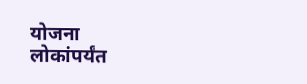योजना लोकांपर्यंत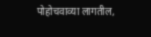पोहोचवाव्या लागतील,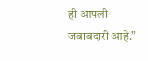ही आपली जबाबदारी आहे.”